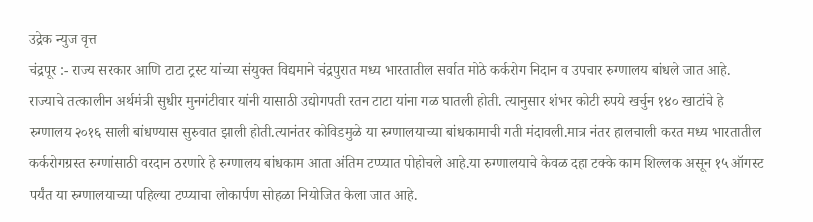उद्रेक न्युज वृत्त
चंद्रपूर :- राज्य सरकार आणि टाटा ट्रस्ट यांच्या संयुक्त विद्यमाने चंद्रपुरात मध्य भारतातील सर्वात मोठे कर्करोग निदान व उपचार रुग्णालय बांधले जात आहे. राज्याचे तत्कालीन अर्थमंत्री सुधीर मुनगंटीवार यांनी यासाठी उद्योगपती रतन टाटा यांना गळ घातली होती. त्यानुसार शंभर कोटी रुपये खर्चुन १४० खाटांचे हे रुग्णालय २०१६ साली बांधण्यास सुरुवात झाली होती.त्यानंतर कोविडमुळे या रुग्णालयाच्या बांधकामाची गती मंदावली.मात्र नंतर हालचाली करत मध्य भारतातील कर्करोगग्रस्त रुग्णांसाठी वरदान ठरणारे हे रुग्णालय बांधकाम आता अंतिम टप्प्यात पोहोचले आहे.या रुग्णालयाचे केवळ दहा टक्के काम शिल्लक असून १५ ऑगस्ट पर्यंत या रुग्णालयाच्या पहिल्या टप्प्याचा लोकार्पण सोहळा नियोजित केला जात आहे.